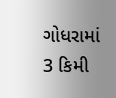ગોધરામાં 3 કિમી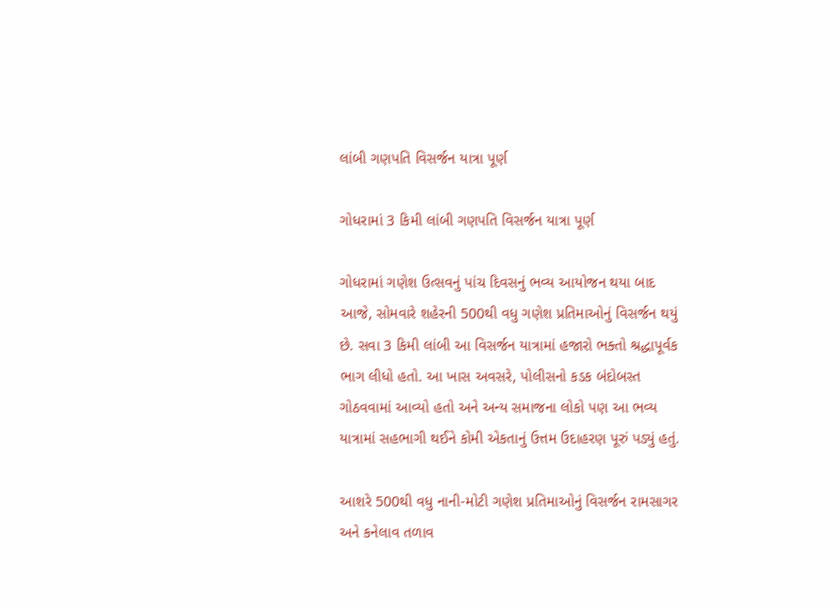લાંબી ગણપતિ વિસર્જન યાત્રા પૂર્ણ

ગોધરામાં 3 કિમી લાંબી ગણપતિ વિસર્જન યાત્રા પૂર્ણ

ગોધરામાં ગણેશ ઉત્સવનું પાંચ દિવસનું ભવ્ય આયોજન થયા બાદ આજે, સોમવારે શહેરની 500થી વધુ ગણેશ પ્રતિમાઓનું વિસર્જન થયું છે. સવા 3 કિમી લાંબી આ વિસર્જન યાત્રામાં હજારો ભક્તો શ્રદ્ધાપૂર્વક ભાગ લીધો હતો. આ ખાસ અવસરે, પોલીસનો કડક બંદોબસ્ત ગોઠવવામાં આવ્યો હતો અને અન્ય સમાજના લોકો પણ આ ભવ્ય યાત્રામાં સહભાગી થઈને કોમી એકતાનું ઉત્તમ ઉદાહરણ પૂરું પડ્યું હતું.

આશરે 500થી વધુ નાની-મોટી ગણેશ પ્રતિમાઓનું વિસર્જન રામસાગર અને કનેલાવ તળાવ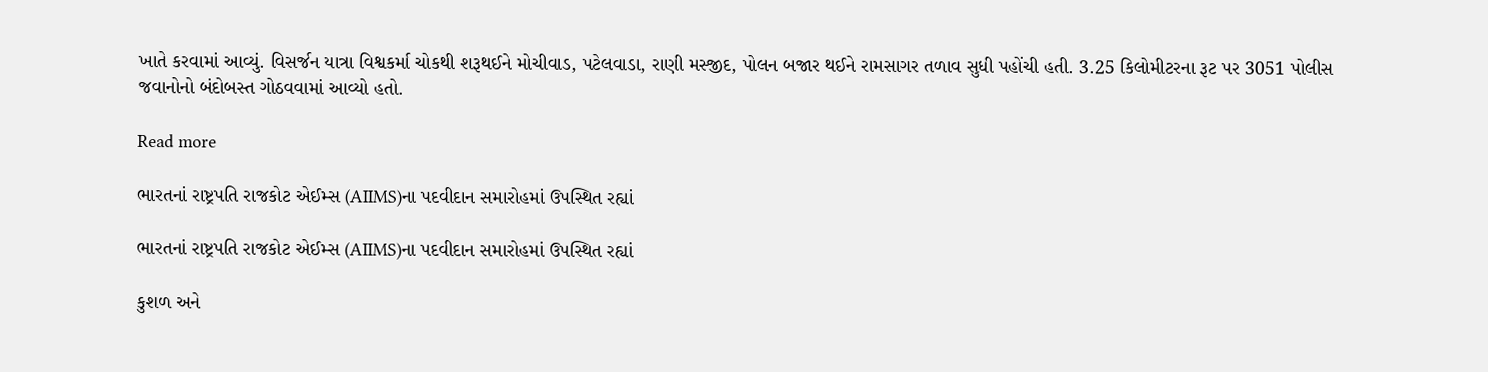ખાતે કરવામાં આવ્યું. વિસર્જન યાત્રા વિશ્વકર્મા ચોકથી શરૂથઈને મોચીવાડ, પટેલવાડા, રાણી મસ્જીદ, પોલન બજાર થઈને રામસાગર તળાવ સુધી પહોંચી હતી. 3.25 કિલોમીટરના રૂટ પર 3051 પોલીસ જવાનોનો બંદોબસ્ત ગોઠવવામાં આવ્યો હતો.

Read more

ભારતનાં રાષ્ટ્રપતિ રાજકોટ એઈમ્સ (AIIMS)ના પદવીદાન સમારોહમાં ઉપસ્થિત રહ્યાં

ભારતનાં રાષ્ટ્રપતિ રાજકોટ એઈમ્સ (AIIMS)ના પદવીદાન સમારોહમાં ઉપસ્થિત રહ્યાં

કુશળ અને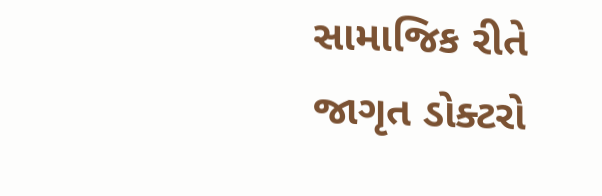સામાજિક રીતે જાગૃત ડોક્ટરો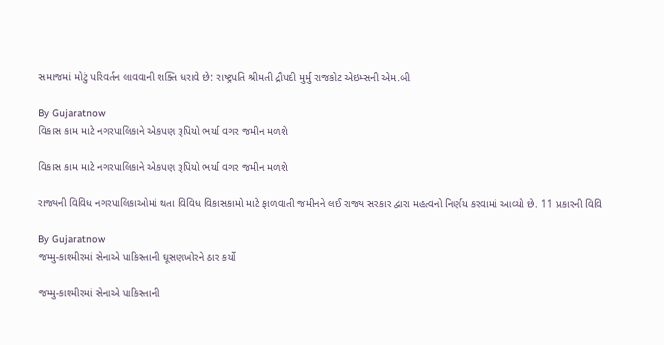સમાજમાં મોટું પરિવર્તન લાવવાની શક્તિ ધરાવે છે: રાષ્ટ્રપતિ શ્રીમતી દ્રૌપદી મુર્મુ રાજકોટ એઇમ્સની એમ.બી

By Gujaratnow
વિકાસ કામ માટે નગરપાલિકાને એકપણ રૂપિયો ભર્યા વગર જમીન મળશે

વિકાસ કામ માટે નગરપાલિકાને એકપણ રૂપિયો ભર્યા વગર જમીન મળશે

રાજ્યની વિવિધ નગરપાલિકાઓમાં થતા વિવિધ વિકાસકામો માટે ફાળવાતી જમીનને લઈ રાજ્ય સરકાર દ્વારા મહત્વનો નિર્ણય કરવામાં આવ્યો છે. 11 પ્રકારની વિવિ

By Gujaratnow
જમ્મુ-કાશ્મીરમાં સેનાએ પાકિસ્તાની ઘૂસણખોરને ઠાર કર્યો

જમ્મુ-કાશ્મીરમાં સેનાએ પાકિસ્તાની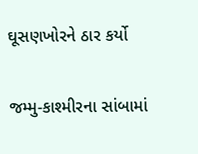ઘૂસણખોરને ઠાર કર્યો

જમ્મુ-કાશ્મીરના સાંબામાં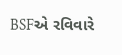BSFએ રવિવારે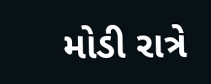મોડી રાત્રે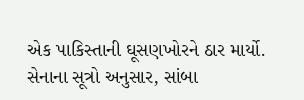એક પાકિસ્તાની ઘૂસણખોરને ઠાર માર્યો. સેનાના સૂત્રો અનુસાર, સાંબા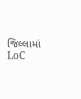જિલ્લામાં LoC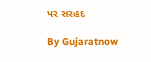પર સરહદ

By Gujaratnow